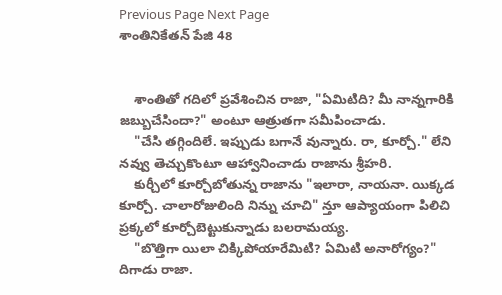Previous Page Next Page
శాంతినికేతన్ పేజి 48


    శాంతితో గదిలో ప్రవేశించిన రాజా, "ఏమిటిది? మీ నాన్నగారికి జబ్బుచేసిందా?" అంటూ ఆత్రుతగా సమీపించాడు.
    "చేసి తగ్గిందిలే. ఇప్పుడు బగానే వున్నారు. రా, కూర్చో." లేని నవ్వు తెచ్చుకొంటూ ఆహ్వానించాడు రాజాను శ్రీహరి.
    కుర్చీలో కూర్చోబోతున్న రాజాను "ఇలారా, నాయనా. యిక్కడ కూర్చో. చాలారోజులింది నిన్ను చూచి" న్తూ ఆప్యాయంగా పిలిచి ప్రక్కలో కూర్చోబెట్టుకున్నాడు బలరామయ్య.
    "బొత్తిగా యిలా చిక్కిపోయారేమిటి? ఏమిటి అనారోగ్యం?" దిగాడు రాజా.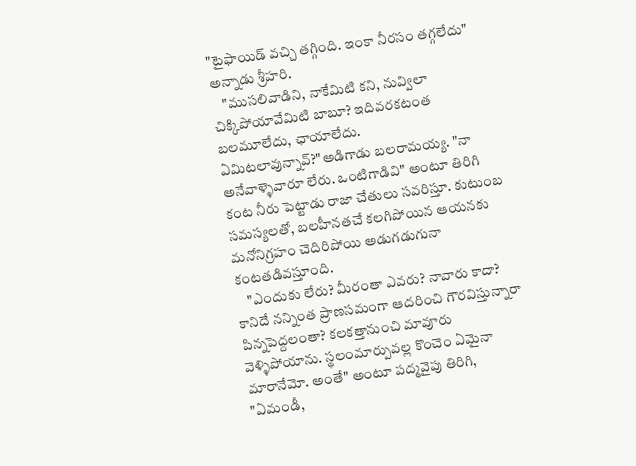"టైఫాయిడ్ వచ్చి తగ్గింది. ఇంకా నీరసం తగ్గలేదు" అన్నాడు శ్రీహరి.
    "ముసలివాడిని, నాకేమిటి కని, నువ్విలా చిక్కిపోయావేమిటి బాబూ? ఇదివరకటంత బలమూలేదు, ఛాయాలేదు. ఏమిటలావున్నావ్?"అడిగాడు బలరామయ్య. "నా అనేవాళ్ళెవారూ లేరు. ఒంటిగాడివి" అంటూ తిరిగి కంట నీరు పెట్టాడు రాజా చేతులు సవరిస్తూ. కుటుంబ సమస్యలతో, బలహీనతచే కలగిపోయిన ఆయనకు మనోనిగ్రహం చెదిరిపోయి అడుగడుగునా కంటతడివస్తూంది.
    "ఎందుకు లేరు? మీరంతా ఎవరు? నావారు కాదా? కానిదే నన్నింత ప్రాణసమంగా ఆదరించి గౌరవిస్తున్నారా పిన్నపెద్దలంతా? కలకత్తానుంచి మావూరు వెళ్ళిపోయాను. స్థలంమార్పువల్ల కొంచెం ఏమైనా మారానేమో. అంతే" అంటూ పద్మవైపు తిరిగి, "ఏమండీ,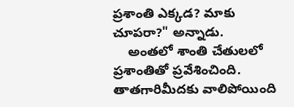ప్రశాంతి ఎక్కడ? మాకు చూపరా?" అన్నాడు.
    అంతలో శాంతి చేతులలో ప్రశాంతితో ప్రవేశించింది. తాతగారిమీదకు వాలిపోయింది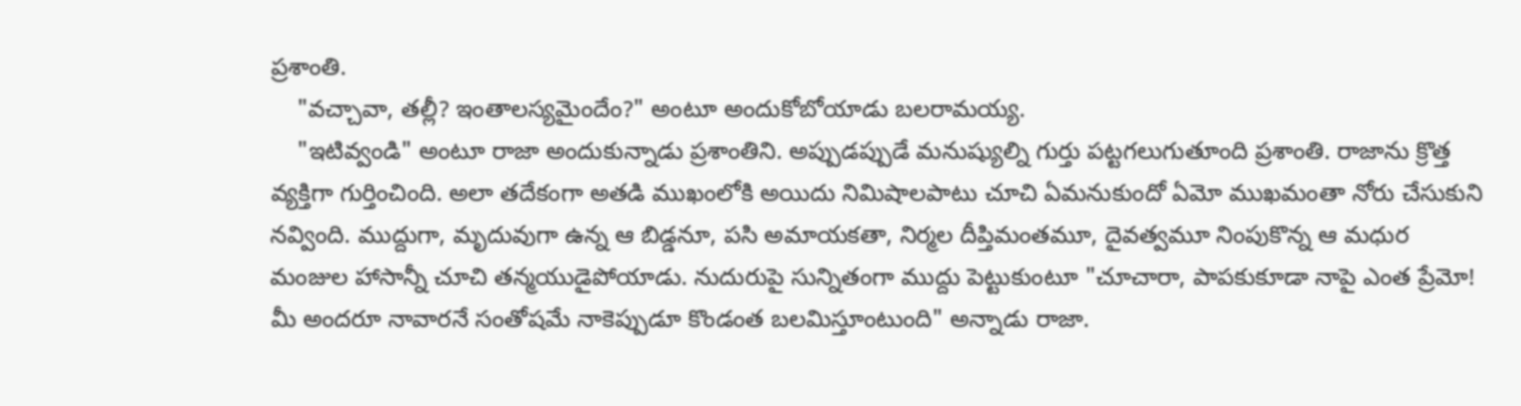ప్రశాంతి.
    "వచ్చావా, తల్లీ? ఇంతాలస్యమైందేం?" అంటూ అందుకోబోయాడు బలరామయ్య.
    "ఇటివ్వండి" అంటూ రాజా అందుకున్నాడు ప్రశాంతిని. అప్పుడప్పుడే మనుష్యుల్ని గుర్తు పట్టగలుగుతూంది ప్రశాంతి. రాజాను క్రొత్త వ్యక్తిగా గుర్తించింది. అలా తదేకంగా అతడి ముఖంలోకి అయిదు నిమిషాలపాటు చూచి ఏమనుకుందో ఏమో ముఖమంతా నోరు చేసుకుని నవ్వింది. ముద్దుగా, మృదువుగా ఉన్న ఆ బిడ్డనూ, పసి అమాయకతా, నిర్మల దీప్తిమంతమూ, దైవత్వమూ నింపుకొన్న ఆ మధుర మంజుల హాసాన్నీ చూచి తన్మయుడైపోయాడు. నుదురుపై సున్నితంగా ముద్దు పెట్టుకుంటూ "చూచారా, పాపకుకూడా నాపై ఎంత ప్రేమో! మీ అందరూ నావారనే సంతోషమే నాకెప్పుడూ కొండంత బలమిస్తూంటుంది" అన్నాడు రాజా.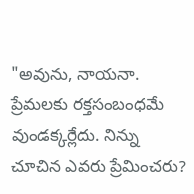"అవును, నాయనా. ప్రేమలకు రక్తసంబంధమే వుండక్కర్లేదు. నిన్ను చూచిన ఎవరు ప్రేమించరు?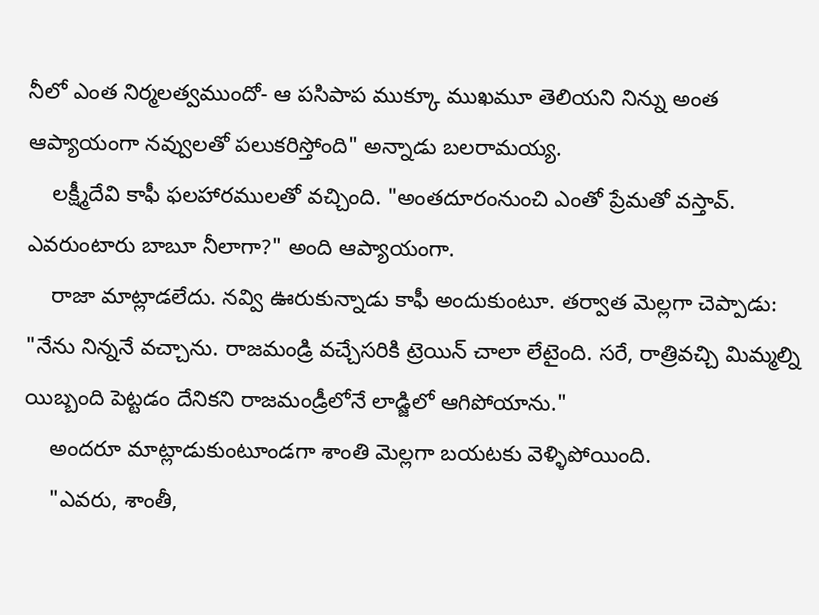నీలో ఎంత నిర్మలత్వముందో- ఆ పసిపాప ముక్కూ ముఖమూ తెలియని నిన్ను అంత ఆప్యాయంగా నవ్వులతో పలుకరిస్తోంది" అన్నాడు బలరామయ్య.
    లక్ష్మీదేవి కాఫీ ఫలహారములతో వచ్చింది. "అంతదూరంనుంచి ఎంతో ప్రేమతో వస్తావ్. ఎవరుంటారు బాబూ నీలాగా?" అంది ఆప్యాయంగా.
    రాజా మాట్లాడలేదు. నవ్వి ఊరుకున్నాడు కాఫీ అందుకుంటూ. తర్వాత మెల్లగా చెప్పాడు: "నేను నిన్ననే వచ్చాను. రాజమండ్రి వచ్చేసరికి ట్రెయిన్ చాలా లేటైంది. సరే, రాత్రివచ్చి మిమ్మల్ని యిబ్బంది పెట్టడం దేనికని రాజమండ్రీలోనే లాడ్జిలో ఆగిపోయాను."
    అందరూ మాట్లాడుకుంటూండగా శాంతి మెల్లగా బయటకు వెళ్ళిపోయింది.
    "ఎవరు, శాంతీ,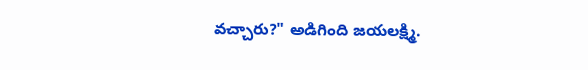వచ్చారు?" అడిగింది జయలక్ష్మి.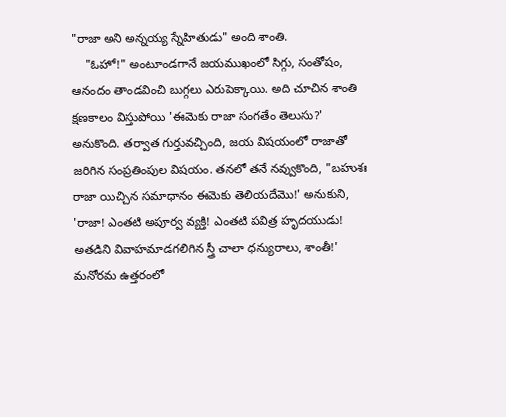"రాజా అని అన్నయ్య స్నేహితుడు" అంది శాంతి.
    "ఓహో!" అంటూండగానే జయముఖంలో సిగ్గు, సంతోషం, ఆనందం తాండవించి బుగ్గలు ఎరుపెక్కాయి. అది చూచిన శాంతి క్షణకాలం విస్తుపోయి 'ఈమెకు రాజా సంగతేం తెలుసు?' అనుకొంది. తర్వాత గుర్తువచ్చింది, జయ విషయంలో రాజాతో జరిగిన సంప్రతింపుల విషయం. తనలో తనే నవ్వుకొంది, "బహుశః రాజా యిచ్చిన సమాధానం ఈమెకు తెలియదేమొ!' అనుకుని, 'రాజా! ఎంతటి అపూర్వ వ్యక్తి! ఎంతటి పవిత్ర హృదయుడు! అతడిని వివాహమాడగలిగిన స్త్రీ చాలా ధన్యురాలు, శాంతీ!' మనోరమ ఉత్తరంలో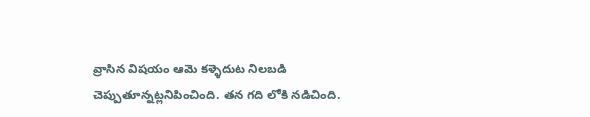వ్రాసిన విషయం ఆమె కళ్ళెదుట నిలబడి చెప్పుతూన్నట్లనిపించింది. తన గది లోకి నడిచింది.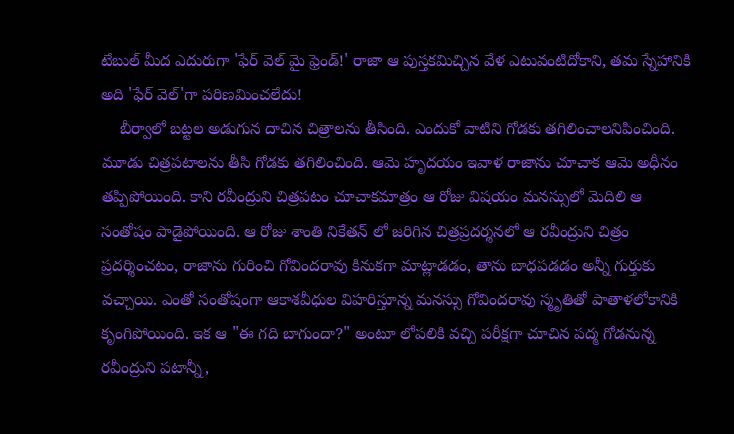టేబుల్ మీద ఎదురుగా 'ఫేర్ వెల్ మై ఫ్రెండ్!' రాజా ఆ పుస్తకమిచ్చిన వేళ ఎటువంటిదోకాని, తమ స్నేహానికి అది 'ఫేర్ వెల్'గా పరిణమించలేదు!
    బీర్వాలో బట్టల అడుగున దాచిన చిత్రాలను తీసింది. ఎందుకో వాటిని గోడకు తగిలించాలనిపించింది. మూడు చిత్రపటాలను తీసి గోడకు తగిలించింది. ఆమె హృదయం ఇవాళ రాజాను చూచాక ఆమె అధీనం తప్పిపోయింది. కాని రవీంద్రుని చిత్రపటం చూచాకమాత్రం ఆ రోజు విషయం మనస్సులో మెదిలి ఆ సంతోషం పాడైపోయింది. ఆ రోజు శాంతి నికేతన్ లో జరిగిన చిత్రప్రదర్శనలో ఆ రవీంద్రుని చిత్రం ప్రదర్శించటం, రాజాను గురించి గోవిందరావు కినుకగా మాట్లాడడం, తాను బాధపడడం అన్నీ గుర్తుకు వచ్చాయి. ఎంతో సంతోషంగా ఆకాశవీధుల విహరిస్తూన్న మనస్సు గోవిందరావు స్మృతితో పాతాళలోకానికి కృంగిపోయింది. ఇక ఆ "ఈ గది బాగుందా?" అంటూ లోపలికి వచ్చి పరీక్షగా చూచిన పద్మ గోడనున్న రవీంద్రుని పటాన్నీ,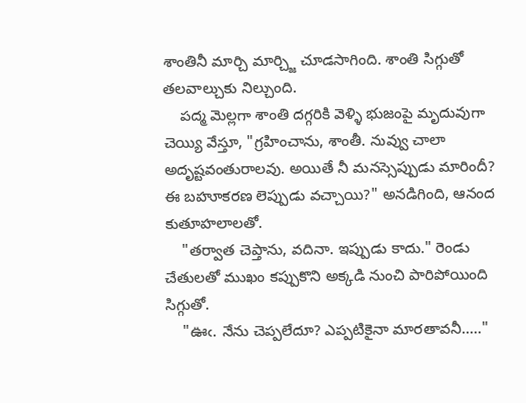శాంతినీ మార్చి మార్చ్జి చూడసాగింది. శాంతి సిగ్గుతో తలవాల్చుకు నిల్చుంది.
    పద్మ మెల్లగా శాంతి దగ్గరికి వెళ్ళి భుజంపై మృదువుగా చెయ్యి వేస్తూ, "గ్రహించాను, శాంతీ. నువ్వు చాలా అదృష్టవంతురాలవు. అయితే నీ మనస్సెప్పుడు మారిందీ? ఈ బహూకరణ లెప్పుడు వచ్చాయి?" అనడిగింది, ఆనంద కుతూహలాలతో.
    "తర్వాత చెప్తాను, వదినా. ఇప్పుడు కాదు." రెండు చేతులతో ముఖం కప్పుకొని అక్కడి నుంచి పారిపోయింది సిగ్గుతో.
    "ఊఁ. నేను చెప్పలేదూ? ఎప్పటికైనా మారతావనీ....."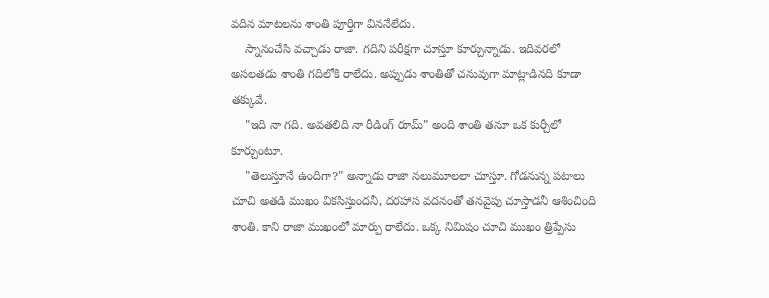వదిన మాటలను శాంతి పూర్తిగా విననేలేదు.
    స్నానంచేసి వచ్చాడు రాజా. గదిని పరీక్షగా చూస్తూ కూర్చున్నాడు. ఇదివరలో అసలతడు శాంతి గదిలోకి రాలేదు. అప్పుడు శాంతితో చనువుగా మాట్లాడినది కూడా తక్కువే.
    "ఇది నా గది. అవతలిది నా రీడింగ్ రూమ్" అంది శాంతి తనూ ఒక కుర్చీలో కూర్చుంటూ.
    "తెలుస్తూనే ఉందిగా?" అన్నాడు రాజా నలుమూలలా చూస్తూ. గోడనున్న పటాలు చూచి అతడి ముఖం వికసిస్తుందనీ, దరహాస వదనంతో తనవైపు చూస్తాడనీ ఆశించింది శాంతి. కాని రాజా ముఖంలో మార్పు రాలేదు. ఒక్క నిమిషం చూచి ముఖం త్రిప్పేసు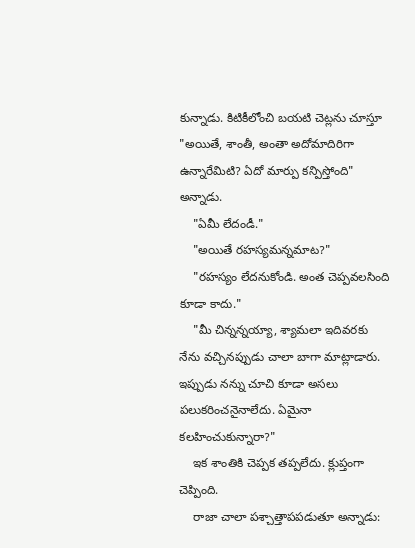కున్నాడు. కిటికీలోంచి బయటి చెట్లను చూస్తూ "అయితే, శాంతీ, అంతా అదోమాదిరిగా ఉన్నారేమిటి? ఏదో మార్పు కన్పిస్తోంది" అన్నాడు.
    "ఏమీ లేదండీ."
    "అయితే రహస్యమన్నమాట?"
    "రహస్యం లేదనుకోండి. అంత చెప్పవలసింది కూడా కాదు."
    "మీ చిన్నన్నయ్యా, శ్యామలా ఇదివరకు నేను వచ్చినప్పుడు చాలా బాగా మాట్లాడారు. ఇప్పుడు నన్ను చూచి కూడా అసలు పలుకరించనైనాలేదు. ఏమైనా కలహించుకున్నారా?"
    ఇక శాంతికి చెప్పక తప్పలేదు. క్లుప్తంగా చెప్పింది.
    రాజా చాలా పశ్చాత్తాపపడుతూ అన్నాడు: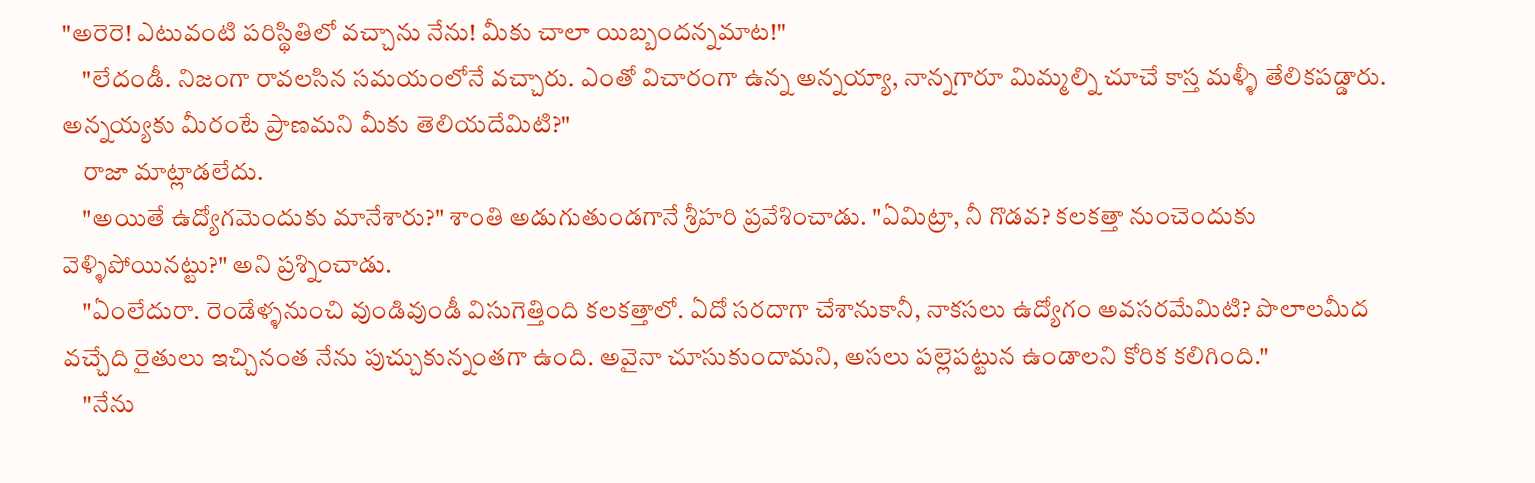"అరెరె! ఎటువంటి పరిస్థితిలో వచ్చాను నేను! మీకు చాలా యిబ్బందన్నమాట!"
    "లేదండీ. నిజంగా రావలసిన సమయంలోనే వచ్చారు. ఎంతో విచారంగా ఉన్న అన్నయ్యా, నాన్నగారూ మిమ్మల్ని చూచే కాస్త మళ్ళీ తేలికపడ్డారు. అన్నయ్యకు మీరంటే ప్రాణమని మీకు తెలియదేమిటి?"
    రాజా మాట్లాడలేదు.
    "అయితే ఉద్యోగమెందుకు మానేశారు?" శాంతి అడుగుతుండగానే శ్రీహరి ప్రవేశించాడు. "ఏమిట్రా, నీ గొడవ? కలకత్తా నుంచెందుకు వెళ్ళిపోయినట్టు?" అని ప్రశ్నించాడు.
    "ఏంలేదురా. రెండేళ్ళనుంచి వుండివుండీ విసుగెత్తింది కలకత్తాలో. ఏదో సరదాగా చేశానుకానీ, నాకసలు ఉద్యోగం అవసరమేమిటి? పొలాలమీద వచ్చేది రైతులు ఇచ్చినంత నేను పుచ్చుకున్నంతగా ఉంది. అవైనా చూసుకుందామని, అసలు పల్లెపట్టున ఉండాలని కోరిక కలిగింది."
    "నేను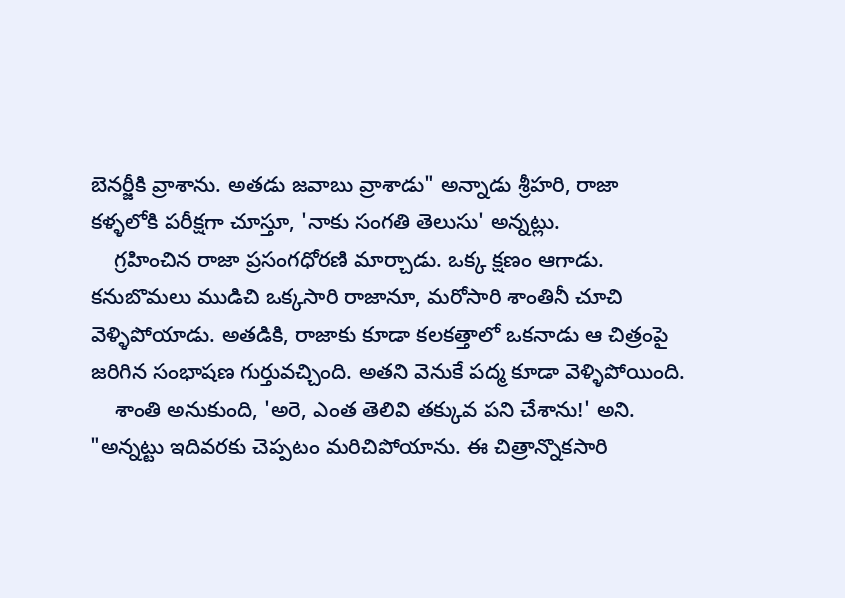బెనర్జీకి వ్రాశాను. అతడు జవాబు వ్రాశాడు" అన్నాడు శ్రీహరి, రాజా కళ్ళలోకి పరీక్షగా చూస్తూ, 'నాకు సంగతి తెలుసు' అన్నట్లు.
    గ్రహించిన రాజా ప్రసంగధోరణి మార్చాడు. ఒక్క క్షణం ఆగాడు. కనుబొమలు ముడిచి ఒక్కసారి రాజానూ, మరోసారి శాంతినీ చూచి వెళ్ళిపోయాడు. అతడికి, రాజాకు కూడా కలకత్తాలో ఒకనాడు ఆ చిత్రంపై జరిగిన సంభాషణ గుర్తువచ్చింది. అతని వెనుకే పద్మ కూడా వెళ్ళిపోయింది.
    శాంతి అనుకుంది, 'అరె, ఎంత తెలివి తక్కువ పని చేశాను!' అని. "అన్నట్టు ఇదివరకు చెప్పటం మరిచిపోయాను. ఈ చిత్రాన్నొకసారి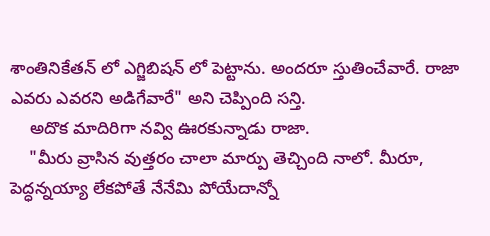శాంతినికేతన్ లో ఎగ్జిబిషన్ లో పెట్టాను. అందరూ స్తుతించేవారే. రాజా ఎవరు ఎవరని అడిగేవారే" అని చెప్పింది సన్తి.
    అదొక మాదిరిగా నవ్వి ఊరకున్నాడు రాజా.
    "మీరు వ్రాసిన వుత్తరం చాలా మార్పు తెచ్చింది నాలో. మీరూ, పెద్ధన్నయ్యా లేకపోతే నేనేమి పోయేదాన్నో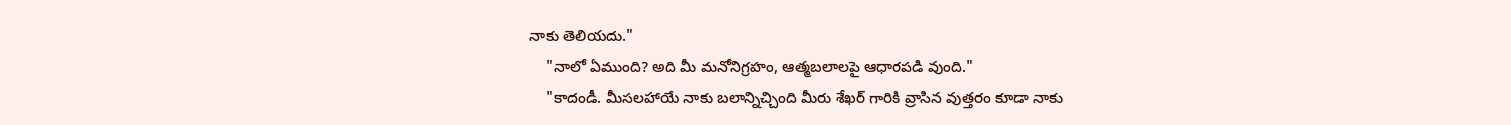నాకు తెలియదు."
    "నాలో ఏముంది? అది మీ మనోనిగ్రహం, ఆత్మబలాలపై ఆధారపడి వుంది."
    "కాదండీ. మీసలహాయే నాకు బలాన్నిచ్చింది మీరు శేఖర్ గారికి వ్రాసిన వుత్తరం కూడా నాకు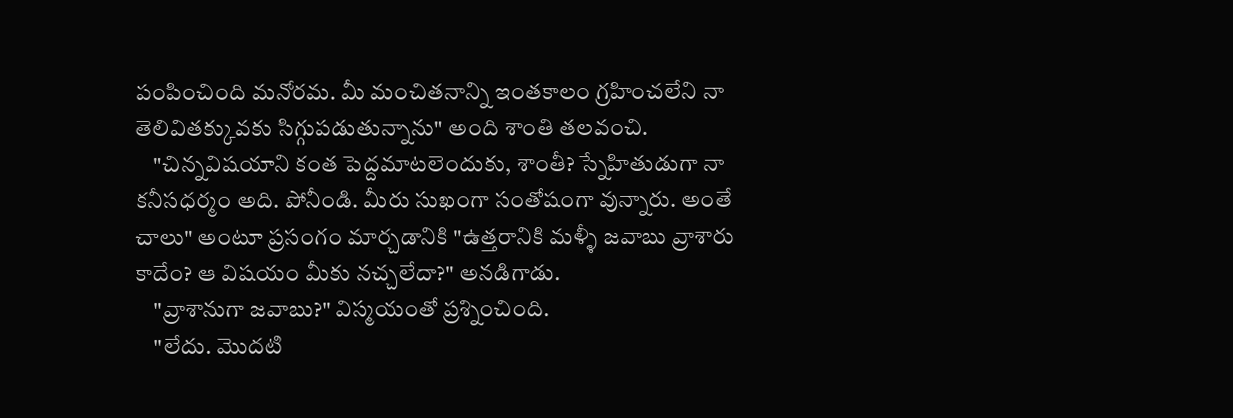పంపించింది మనోరమ. మీ మంచితనాన్ని ఇంతకాలం గ్రహించలేని నా తెలివితక్కువకు సిగ్గుపడుతున్నాను" అంది శాంతి తలవంచి.
    "చిన్నవిషయాని కంత పెద్దమాటలెందుకు, శాంతీ? స్నేహితుడుగా నా కనీసధర్మం అది. పోనీండి. మీరు సుఖంగా సంతోషంగా వున్నారు. అంతే చాలు" అంటూ ప్రసంగం మార్చడానికి "ఉత్తరానికి మళ్ళీ జవాబు వ్రాశారు కాదేం? ఆ విషయం మీకు నచ్చలేదా?" అనడిగాడు.
    "వ్రాశానుగా జవాబు?" విస్మయంతో ప్రశ్నించింది.
    "లేదు. మొదటి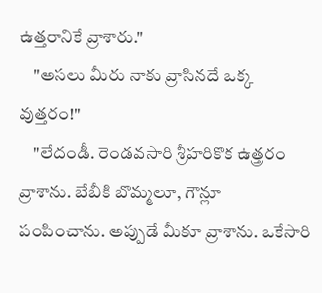ఉత్తరానికే వ్రాశారు."
    "అసలు మీరు నాకు వ్రాసినదే ఒక్క వుత్తరం!"
    "లేదండీ. రెండవసారి శ్రీహరికొక ఉత్త్రరం వ్రాశాను. బేబీకి బొమ్మలూ, గౌన్లూ పంపించాను. అప్పుడే మీకూ వ్రాశాను. ఒకేసారి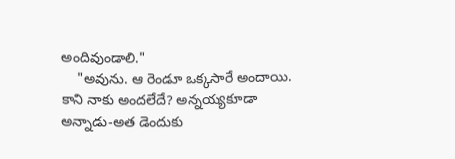అందివుండాలి."
    "అవును. ఆ రెండూ ఒక్కసారే అందాయి. కాని నాకు అందలేదే? అన్నయ్యకూడా అన్నాడు-అత డెందుకు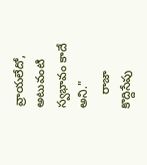వ్రాయలేదో, అటువంటి స్వభావం కాదే అని."
    రాజా కొద్దిసేపు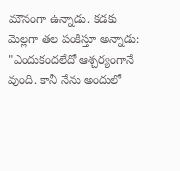మౌనంగా ఉన్నాడు. కడకు మెల్లగా తల పంకిస్తూ అన్నాడు: "ఎందుకందలేదో ఆశ్చర్యంగానే వుంది. కానీ నేను అందులో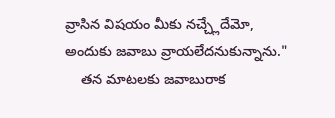వ్రాసిన విషయం మీకు నచ్చ్లేదేమో, అందుకు జవాబు వ్రాయలేదనుకున్నాను."
    తన మాటలకు జవాబురాక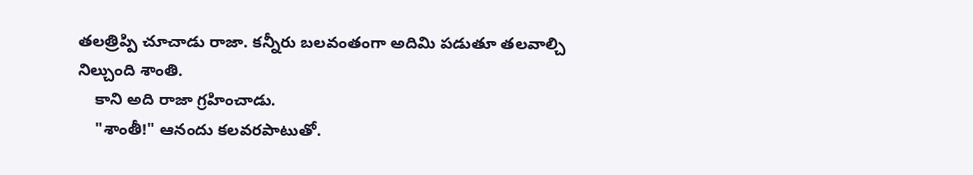తలత్రిప్పి చూచాడు రాజా. కన్నీరు బలవంతంగా అదిమి పడుతూ తలవాల్చి నిల్చుంది శాంతి.
    కాని అది రాజా గ్రహించాడు.
    "శాంతీ!" ఆనందు కలవరపాటుతో.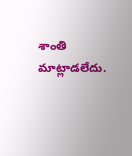శాంతి మాట్లాడలేదు.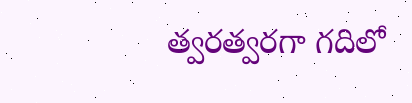త్వరత్వరగా గదిలో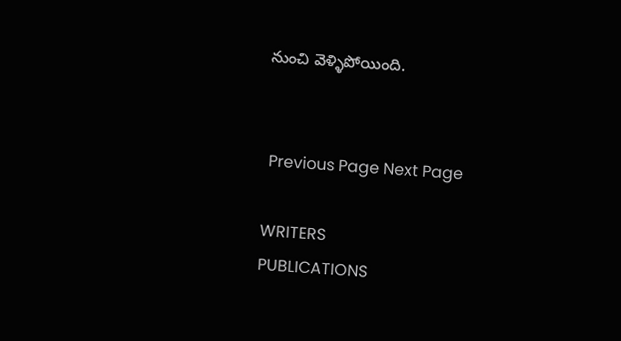నుంచి వెళ్ళిపోయింది.


 Previous Page Next Page

WRITERS
PUBLICATIONS